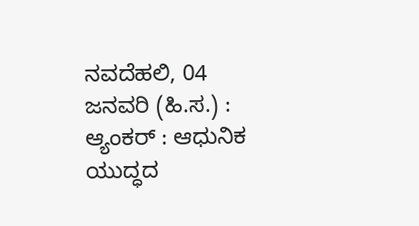ನವದೆಹಲಿ, 04 ಜನವರಿ (ಹಿ.ಸ.) :
ಆ್ಯಂಕರ್ : ಆಧುನಿಕ ಯುದ್ಧದ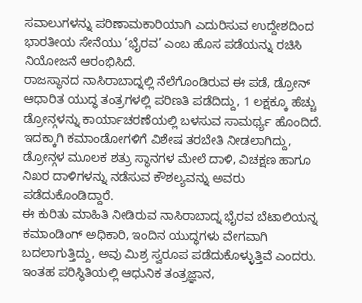ಸವಾಲುಗಳನ್ನು ಪರಿಣಾಮಕಾರಿಯಾಗಿ ಎದುರಿಸುವ ಉದ್ದೇಶದಿಂದ ಭಾರತೀಯ ಸೇನೆಯು ‘ಭೈರವ’ ಎಂಬ ಹೊಸ ಪಡೆಯನ್ನು ರಚಿಸಿ ನಿಯೋಜನೆ ಆರಂಭಿಸಿದೆ.
ರಾಜಸ್ಥಾನದ ನಾಸಿರಾಬಾದ್ನಲ್ಲಿ ನೆಲೆಗೊಂಡಿರುವ ಈ ಪಡೆ, ಡ್ರೋನ್ ಆಧಾರಿತ ಯುದ್ಧ ತಂತ್ರಗಳಲ್ಲಿ ಪರಿಣತಿ ಪಡೆದಿದ್ದು, 1 ಲಕ್ಷಕ್ಕೂ ಹೆಚ್ಚು ಡ್ರೋನ್ಗಳನ್ನು ಕಾರ್ಯಾಚರಣೆಯಲ್ಲಿ ಬಳಸುವ ಸಾಮರ್ಥ್ಯ ಹೊಂದಿದೆ.
ಇದಕ್ಕಾಗಿ ಕಮಾಂಡೋಗಳಿಗೆ ವಿಶೇಷ ತರಬೇತಿ ನೀಡಲಾಗಿದ್ದು, ಡ್ರೋನ್ಗಳ ಮೂಲಕ ಶತ್ರು ಸ್ಥಾನಗಳ ಮೇಲೆ ದಾಳಿ, ವಿಚಕ್ಷಣ ಹಾಗೂ ನಿಖರ ದಾಳಿಗಳನ್ನು ನಡೆಸುವ ಕೌಶಲ್ಯವನ್ನು ಅವರು ಪಡೆದುಕೊಂಡಿದ್ದಾರೆ.
ಈ ಕುರಿತು ಮಾಹಿತಿ ನೀಡಿರುವ ನಾಸಿರಾಬಾದ್ನ ಭೈರವ ಬೆಟಾಲಿಯನ್ನ ಕಮಾಂಡಿಂಗ್ ಅಧಿಕಾರಿ, ಇಂದಿನ ಯುದ್ಧಗಳು ವೇಗವಾಗಿ ಬದಲಾಗುತ್ತಿದ್ದು, ಅವು ಮಿಶ್ರ ಸ್ವರೂಪ ಪಡೆದುಕೊಳ್ಳುತ್ತಿವೆ ಎಂದರು. ಇಂತಹ ಪರಿಸ್ಥಿತಿಯಲ್ಲಿ ಆಧುನಿಕ ತಂತ್ರಜ್ಞಾನ,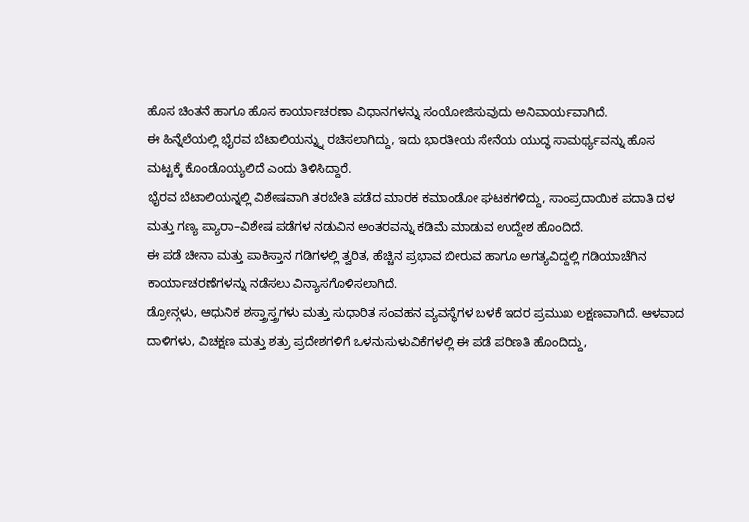ಹೊಸ ಚಿಂತನೆ ಹಾಗೂ ಹೊಸ ಕಾರ್ಯಾಚರಣಾ ವಿಧಾನಗಳನ್ನು ಸಂಯೋಜಿಸುವುದು ಅನಿವಾರ್ಯವಾಗಿದೆ.
ಈ ಹಿನ್ನೆಲೆಯಲ್ಲಿ ಭೈರವ ಬೆಟಾಲಿಯನ್ನ್ನು ರಚಿಸಲಾಗಿದ್ದು, ಇದು ಭಾರತೀಯ ಸೇನೆಯ ಯುದ್ಧ ಸಾಮರ್ಥ್ಯವನ್ನು ಹೊಸ ಮಟ್ಟಕ್ಕೆ ಕೊಂಡೊಯ್ಯಲಿದೆ ಎಂದು ತಿಳಿಸಿದ್ದಾರೆ.
ಭೈರವ ಬೆಟಾಲಿಯನ್ನಲ್ಲಿ ವಿಶೇಷವಾಗಿ ತರಬೇತಿ ಪಡೆದ ಮಾರಕ ಕಮಾಂಡೋ ಘಟಕಗಳಿದ್ದು, ಸಾಂಪ್ರದಾಯಿಕ ಪದಾತಿ ದಳ ಮತ್ತು ಗಣ್ಯ ಪ್ಯಾರಾ–ವಿಶೇಷ ಪಡೆಗಳ ನಡುವಿನ ಅಂತರವನ್ನು ಕಡಿಮೆ ಮಾಡುವ ಉದ್ದೇಶ ಹೊಂದಿದೆ.
ಈ ಪಡೆ ಚೀನಾ ಮತ್ತು ಪಾಕಿಸ್ತಾನ ಗಡಿಗಳಲ್ಲಿ ತ್ವರಿತ, ಹೆಚ್ಚಿನ ಪ್ರಭಾವ ಬೀರುವ ಹಾಗೂ ಅಗತ್ಯವಿದ್ದಲ್ಲಿ ಗಡಿಯಾಚೆಗಿನ ಕಾರ್ಯಾಚರಣೆಗಳನ್ನು ನಡೆಸಲು ವಿನ್ಯಾಸಗೊಳಿಸಲಾಗಿದೆ.
ಡ್ರೋನ್ಗಳು, ಆಧುನಿಕ ಶಸ್ತ್ರಾಸ್ತ್ರಗಳು ಮತ್ತು ಸುಧಾರಿತ ಸಂವಹನ ವ್ಯವಸ್ಥೆಗಳ ಬಳಕೆ ಇದರ ಪ್ರಮುಖ ಲಕ್ಷಣವಾಗಿದೆ. ಆಳವಾದ ದಾಳಿಗಳು, ವಿಚಕ್ಷಣ ಮತ್ತು ಶತ್ರು ಪ್ರದೇಶಗಳಿಗೆ ಒಳನುಸುಳುವಿಕೆಗಳಲ್ಲಿ ಈ ಪಡೆ ಪರಿಣತಿ ಹೊಂದಿದ್ದು,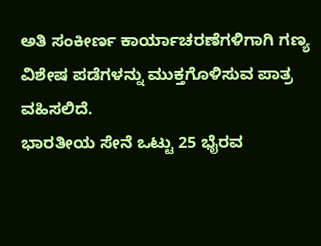ಅತಿ ಸಂಕೀರ್ಣ ಕಾರ್ಯಾಚರಣೆಗಳಿಗಾಗಿ ಗಣ್ಯ ವಿಶೇಷ ಪಡೆಗಳನ್ನು ಮುಕ್ತಗೊಳಿಸುವ ಪಾತ್ರ ವಹಿಸಲಿದೆ.
ಭಾರತೀಯ ಸೇನೆ ಒಟ್ಟು 25 ಭೈರವ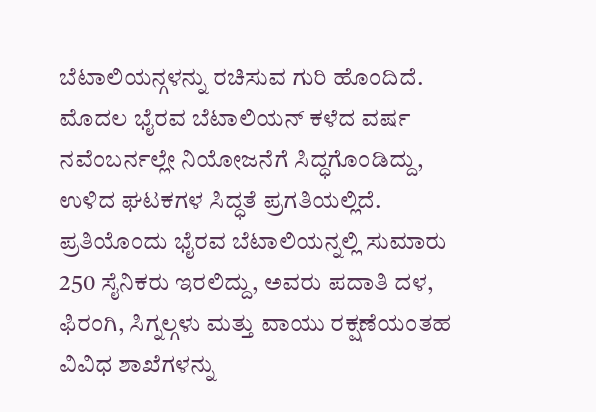ಬೆಟಾಲಿಯನ್ಗಳನ್ನು ರಚಿಸುವ ಗುರಿ ಹೊಂದಿದೆ. ಮೊದಲ ಭೈರವ ಬೆಟಾಲಿಯನ್ ಕಳೆದ ವರ್ಷ ನವೆಂಬರ್ನಲ್ಲೇ ನಿಯೋಜನೆಗೆ ಸಿದ್ಧಗೊಂಡಿದ್ದು, ಉಳಿದ ಘಟಕಗಳ ಸಿದ್ಧತೆ ಪ್ರಗತಿಯಲ್ಲಿದೆ.
ಪ್ರತಿಯೊಂದು ಭೈರವ ಬೆಟಾಲಿಯನ್ನಲ್ಲಿ ಸುಮಾರು 250 ಸೈನಿಕರು ಇರಲಿದ್ದು, ಅವರು ಪದಾತಿ ದಳ, ಫಿರಂಗಿ, ಸಿಗ್ನಲ್ಗಳು ಮತ್ತು ವಾಯು ರಕ್ಷಣೆಯಂತಹ ವಿವಿಧ ಶಾಖೆಗಳನ್ನು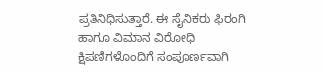ಪ್ರತಿನಿಧಿಸುತ್ತಾರೆ. ಈ ಸೈನಿಕರು ಫಿರಂಗಿ ಹಾಗೂ ವಿಮಾನ ವಿರೋಧಿ ಕ್ಷಿಪಣಿಗಳೊಂದಿಗೆ ಸಂಪೂರ್ಣವಾಗಿ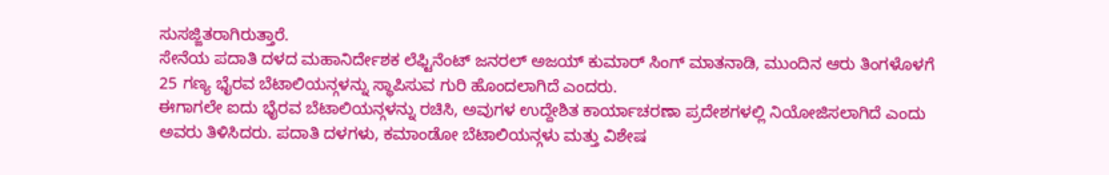ಸುಸಜ್ಜಿತರಾಗಿರುತ್ತಾರೆ.
ಸೇನೆಯ ಪದಾತಿ ದಳದ ಮಹಾನಿರ್ದೇಶಕ ಲೆಫ್ಟಿನೆಂಟ್ ಜನರಲ್ ಅಜಯ್ ಕುಮಾರ್ ಸಿಂಗ್ ಮಾತನಾಡಿ, ಮುಂದಿನ ಆರು ತಿಂಗಳೊಳಗೆ 25 ಗಣ್ಯ ಭೈರವ ಬೆಟಾಲಿಯನ್ಗಳನ್ನು ಸ್ಥಾಪಿಸುವ ಗುರಿ ಹೊಂದಲಾಗಿದೆ ಎಂದರು.
ಈಗಾಗಲೇ ಐದು ಭೈರವ ಬೆಟಾಲಿಯನ್ಗಳನ್ನು ರಚಿಸಿ, ಅವುಗಳ ಉದ್ದೇಶಿತ ಕಾರ್ಯಾಚರಣಾ ಪ್ರದೇಶಗಳಲ್ಲಿ ನಿಯೋಜಿಸಲಾಗಿದೆ ಎಂದು ಅವರು ತಿಳಿಸಿದರು. ಪದಾತಿ ದಳಗಳು, ಕಮಾಂಡೋ ಬೆಟಾಲಿಯನ್ಗಳು ಮತ್ತು ವಿಶೇಷ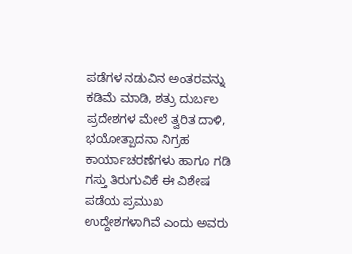ಪಡೆಗಳ ನಡುವಿನ ಅಂತರವನ್ನು ಕಡಿಮೆ ಮಾಡಿ, ಶತ್ರು ದುರ್ಬಲ ಪ್ರದೇಶಗಳ ಮೇಲೆ ತ್ವರಿತ ದಾಳಿ, ಭಯೋತ್ಪಾದನಾ ನಿಗ್ರಹ ಕಾರ್ಯಾಚರಣೆಗಳು ಹಾಗೂ ಗಡಿ ಗಸ್ತು ತಿರುಗುವಿಕೆ ಈ ವಿಶೇಷ ಪಡೆಯ ಪ್ರಮುಖ ಉದ್ದೇಶಗಳಾಗಿವೆ ಎಂದು ಅವರು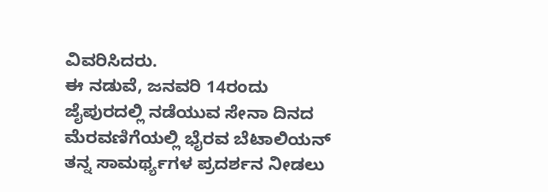ವಿವರಿಸಿದರು.
ಈ ನಡುವೆ, ಜನವರಿ 14ರಂದು ಜೈಪುರದಲ್ಲಿ ನಡೆಯುವ ಸೇನಾ ದಿನದ ಮೆರವಣಿಗೆಯಲ್ಲಿ ಭೈರವ ಬೆಟಾಲಿಯನ್ ತನ್ನ ಸಾಮರ್ಥ್ಯಗಳ ಪ್ರದರ್ಶನ ನೀಡಲು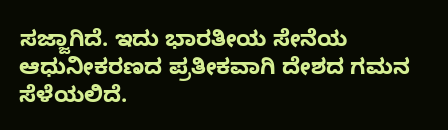ಸಜ್ಜಾಗಿದೆ. ಇದು ಭಾರತೀಯ ಸೇನೆಯ ಆಧುನೀಕರಣದ ಪ್ರತೀಕವಾಗಿ ದೇಶದ ಗಮನ ಸೆಳೆಯಲಿದೆ.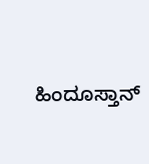ಹಿಂದೂಸ್ತಾನ್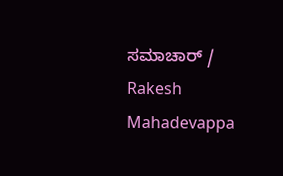ಸಮಾಚಾರ್ / Rakesh Mahadevappa